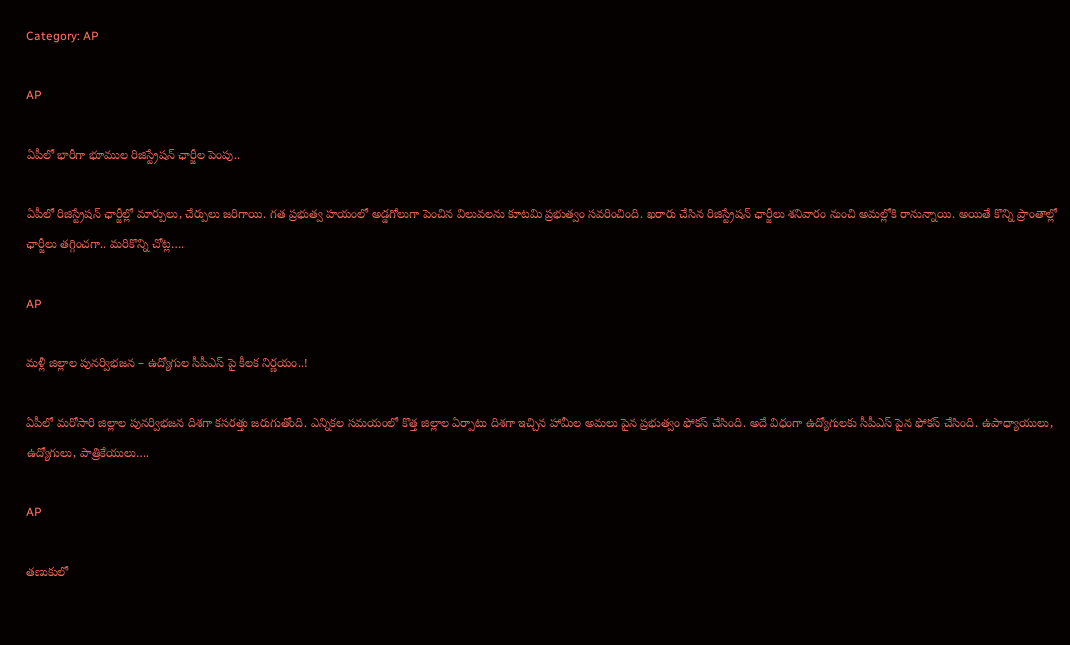Category: AP

AP

ఏపీలో భారీగా భూముల రిజిస్ట్రేషన్ ఛార్జీల పెంపు..

ఏపీలో రిజిస్ట్రేషన్ ఛార్జీల్లో మార్పులు, చేర్పులు జరిగాయి. గత ప్రభుత్వ హయంలో అడ్డగోలుగా పెంచిన విలువలను కూటమి ప్రభుత్వం సవరించింది. ఖరారు చేసిన రిజిస్ట్రేషన్ ఛార్జీలు శనివారం నుంచి అమల్లోకి రానున్నాయి. అయితే కొన్ని ప్రాంతాల్లో ఛార్జీలు తగ్గించగా.. మరికొన్ని చోట్ల….

AP

మళ్లీ జిల్లాల పునర్విభజన – ఉద్యోగుల సీపీఎస్ పై కీలక నిర్ణయం..!

ఏపీలో మరోసారి జిల్లాల పునర్విభజన దిశగా కసరత్తు జరుగుతోంది. ఎన్నికల సమయంలో కొత్త జిల్లాల ఏర్పాటు దిశగా ఇచ్చిన హామీల అమలు పైన ప్రభుత్వం ఫోకస్ చేసింది. అదే విధంగా ఉద్యోగులకు సీపీఎస్ పైన ఫోకస్ చేసింది. ఉపాధ్యాయులు, ఉద్యోగులు, పాత్రికేయులు….

AP

త‌ణుకులో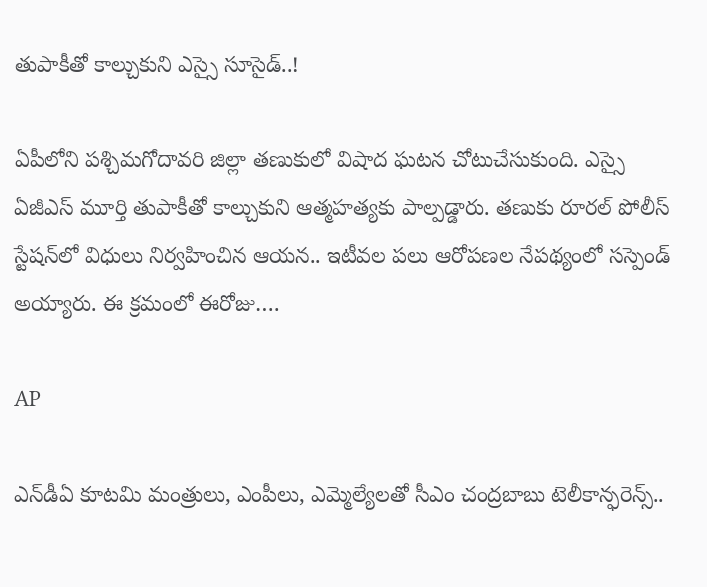తుపాకీతో కాల్చుకుని ఎస్సై సూసైడ్‌..!

ఏపీలోని ప‌శ్చిమ‌గోదావ‌రి జిల్లా త‌ణుకులో విషాద ఘ‌ట‌న చోటుచేసుకుంది. ఎస్సై ఏజీఎస్ మూర్తి తుపాకీతో కాల్చుకుని ఆత్మ‌హ‌త్య‌కు పాల్ప‌డ్డారు. తణుకు రూర‌ల్ పోలీస్ స్టేష‌న్‌లో విధులు నిర్వ‌హించిన ఆయ‌న‌.. ఇటీవ‌ల ప‌లు ఆరోప‌ణ‌ల నేప‌థ్యంలో స‌స్పెండ్ అయ్యారు. ఈ క్ర‌మంలో ఈరోజు….

AP

ఎన్‌డీఏ కూట‌మి మంత్రులు, ఎంపీలు, ఎమ్మెల్యేల‌తో సీఎం చంద్ర‌బాబు టెలీకాన్ఫ‌రెన్స్‌..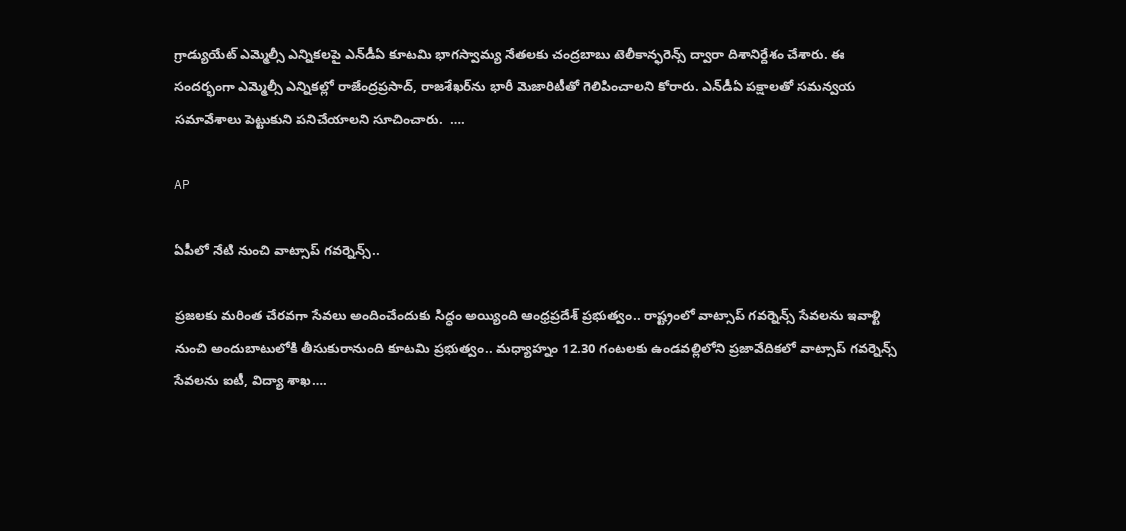గ్రాడ్యుయేట్ ఎమ్మెల్సీ ఎన్నిక‌లపై ఎన్‌డీఏ కూట‌మి భాగ‌స్వామ్య నేత‌ల‌కు చంద్ర‌బాబు టెలీకాన్ఫ‌రెన్స్ ద్వారా దిశానిర్దేశం చేశారు. ఈ సంద‌ర్భంగా ఎమ్మెల్సీ ఎన్నిక‌ల్లో రాజేంద్ర‌ప్ర‌సాద్‌, రాజ‌శేఖ‌ర్‌ను భారీ మెజారిటీతో గెలిపించాల‌ని కోరారు. ఎన్‌డీఏ ప‌క్షాల‌తో స‌మ‌న్వ‌య స‌మావేశాలు పెట్టుకుని ప‌నిచేయాల‌ని సూచించారు.  ….

AP

ఏపీలో నేటి నుంచి వాట్సాప్ గవర్నెన్స్..

ప్రజలకు మరింత చేరవగా సేవలు అందించేందుకు సిద్ధం అయ్యింది ఆంధ్రప్రదేశ్ ప్రభుత్వం.. రాష్ట్రంలో వాట్సాప్ గవర్నెన్స్ సేవలను ఇవాళ్టి నుంచి అందుబాటులోకి తీసుకురానుంది కూటమి ప్రభుత్వం.. మధ్యాహ్నం 12.30 గంటలకు ఉండవల్లిలోని ప్రజావేదికలో వాట్సాప్ గవర్నెన్స్ సేవలను ఐటీ, విద్యా శాఖ….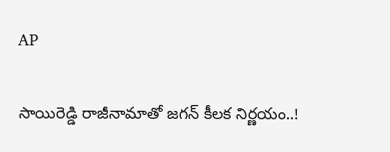AP

సాయిరెడ్డి రాజీనామాతో జగన్ కీలక నిర్ణయం..!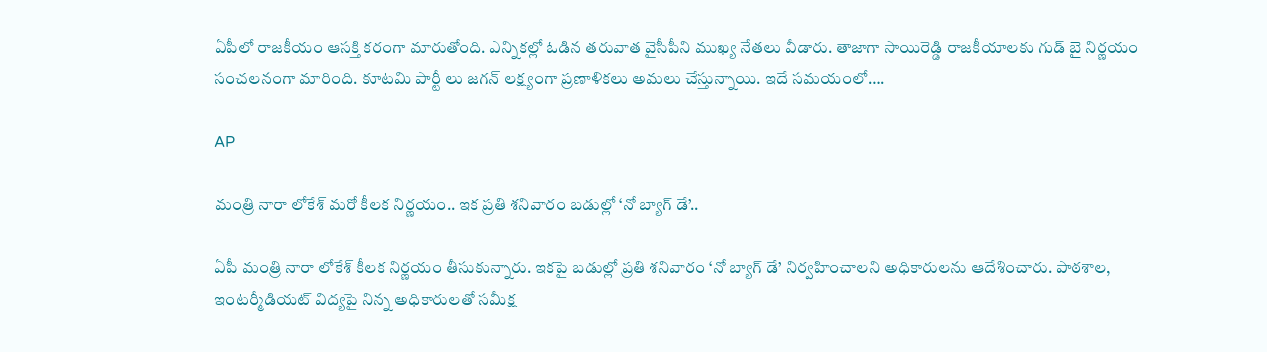ఏపీలో రాజకీయం ఆసక్తి కరంగా మారుతోంది. ఎన్నికల్లో ఓడిన తరువాత వైసీపీని ముఖ్య నేతలు వీడారు. తాజాగా సాయిరెడ్డి రాజకీయాలకు గుడ్ బై నిర్ణయం సంచలనంగా మారింది. కూటమి పార్టీ లు జగన్ లక్ష్యంగా ప్రణాళికలు అమలు చేస్తున్నాయి. ఇదే సమయంలో….

AP

మంత్రి నారా లోకేశ్ మరో కీలక నిర్ణయం.. ఇక ప్రతి శనివారం బడుల్లో ‘నో బ్యాగ్ డే’..

ఏపీ మంత్రి నారా లోకేశ్ కీలక నిర్ణయం తీసుకున్నారు. ఇకపై బడుల్లో ప్రతి శనివారం ‘నో బ్యాగ్ డే’ నిర్వహించాలని అధికారులను ఆదేశించారు. పాఠశాల, ఇంటర్మీడియట్ విద్యపై నిన్న అధికారులతో సమీక్ష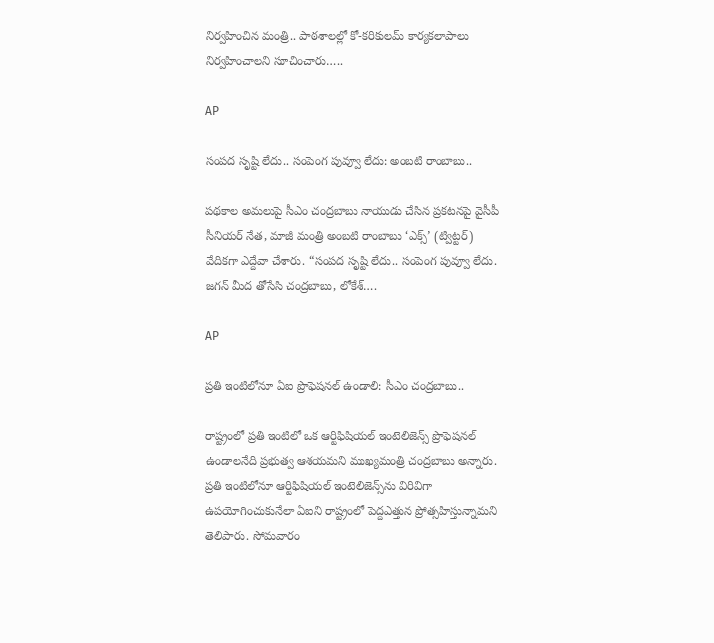నిర్వహించిన మంత్రి.. పాఠశాలల్లో కో-కరికులమ్ కార్యకలాపాలు నిర్వహించాలని సూచించారు…..

AP

సంపద సృష్టి లేదు.. సంపెంగ పువ్వూ లేదు: అంబ‌టి రాంబాబు..

ప‌థ‌కాల అమ‌లుపై సీఎం చంద్ర‌బాబు నాయుడు చేసిన ప్ర‌క‌ట‌న‌పై వైసీపీ సీనియ‌ర్ నేత‌, మాజీ మంత్రి అంబ‌టి రాంబాబు ‘ఎక్స్’ (ట్విట్ట‌ర్‌) వేదిక‌గా ఎద్దేవా చేశారు. “సంపద సృష్టి లేదు.. సంపెంగ పువ్వూ లేదు. జగన్ మీద తోసేసి చంద్ర‌బాబు, లోకేశ్….

AP

ప్రతి ఇంటిలోనూ ఏఐ ప్రొఫెషనల్ ఉండాలి: సీఎం చంద్రబాబు..

రాష్ట్రంలో ప్రతి ఇంటిలో ఒక ఆర్టిఫిషియల్ ఇంటెలిజెన్స్ ప్రొఫెషనల్ ఉండాలనేది ప్రభుత్వ ఆశ‌య‌మ‌ని ముఖ్యమంత్రి చంద్రబాబు అన్నారు. ప్రతి ఇంటిలోనూ ఆర్టిఫిషియల్ ఇంటెలిజెన్స్‌ను విరివిగా ఉపయోగించుకునేలా ఏఐని రాష్ట్రంలో పెద్దఎత్తున ప్రోత్సహిస్తున్నామని తెలిపారు. సోమవారం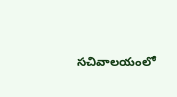సచివాలయంలో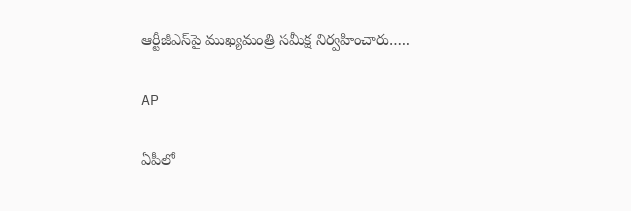ఆర్టీజీఎస్‌పై ముఖ్యమంత్రి సమీక్ష నిర్వహించారు…..

AP

ఏపీలో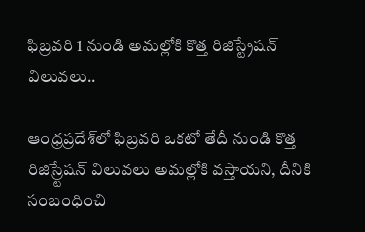ఫిబ్రవరి 1 నుండి అమల్లోకి కొత్త రిజిస్ట్రేషన్ విలువలు..

ఆంధ్రప్రదేశ్‌లో ఫిబ్రవరి ఒకటో తేదీ నుండి కొత్త రిజిస్ర్టేషన్ విలువలు అమల్లోకి వస్తాయని, దీనికి సంబంధించి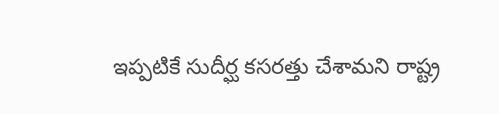ఇప్పటికే సుదీర్ఘ కసరత్తు చేశామని రాష్ట్ర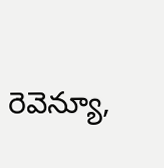రెవెన్యూ,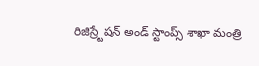రిజిస్ర్టేషన్ అండ్ స్టాంప్స్ శాఖా మంత్రి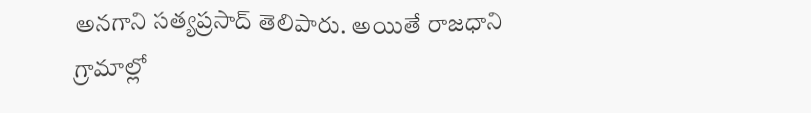అనగాని సత్యప్రసాద్ తెలిపారు. అయితే రాజధాని గ్రామాల్లో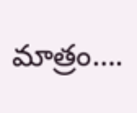మాత్రం….